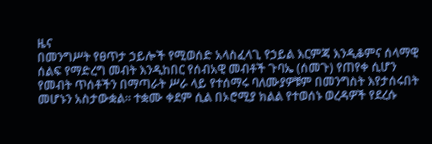ዜና
በመንግሥት የፀጥታ ኃይሎች የሚወሰድ አላስፈላጊ የኃይል እርምጃ እንዲቆምና ሰላማዊ ሰልፍ የማድረግ መብት እንዲከበር የሰብአዊ መብቶች ጉባኤ (ሰመጉ) የጠየቀ ሲሆን የመብት ጥሰቶችን በማጣራት ሥራ ላይ የተሰማሩ ባለሙያዎቹም በመንግስት እየታሰሩበት መሆኑን አስታውቋል፡፡ ተቋሙ ቀደም ሲል በኦሮሚያ ክልል የተወሰኑ ወረዳዎች የደረሱ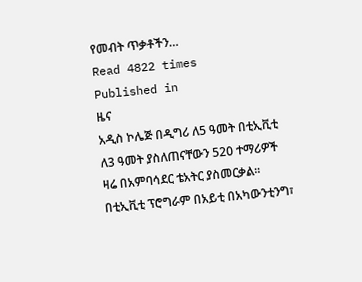የመብት ጥቃቶችን…
Read 4822 times
Published in
ዜና
አዲስ ኮሌጅ በዲግሪ ለ5 ዓመት በቲኢቪቲ ለ3 ዓመት ያስለጠናቸውን 520 ተማሪዎች ዛሬ በአምባሳደር ቴአትር ያስመርቃል፡፡በቲኢቪቲ ፕሮግራም በአይቲ በአካውንቲንግ፣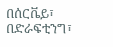በሰርቬይ፣ በድራፍቲንግ፣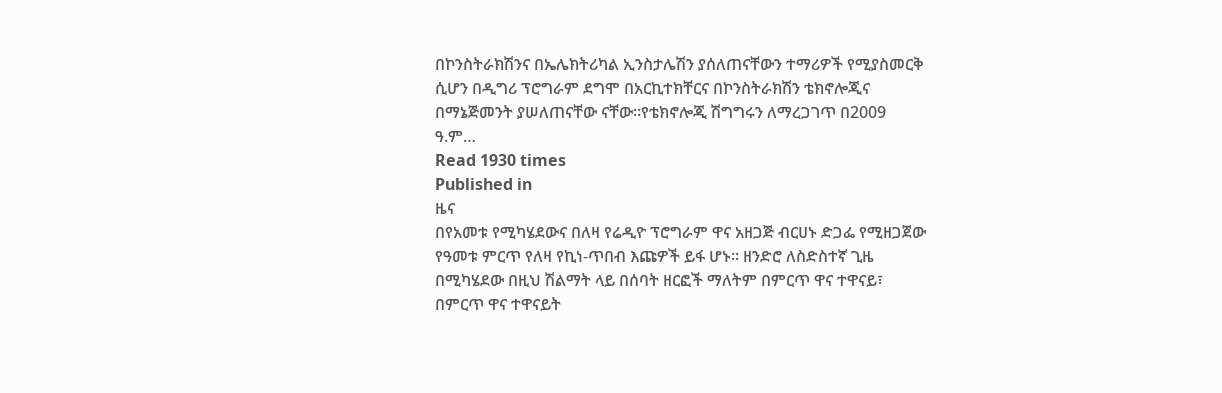በኮንስትራክሽንና በኤሌክትሪካል ኢንስታሌሽን ያሰለጠናቸውን ተማሪዎች የሚያስመርቅ ሲሆን በዲግሪ ፕሮግራም ደግሞ በአርኪተክቸርና በኮንስትራክሽን ቴክኖሎጂና በማኔጅመንት ያሠለጠናቸው ናቸው፡፡የቴክኖሎጂ ሽግግሩን ለማረጋገጥ በ2009 ዓ.ም…
Read 1930 times
Published in
ዜና
በየአመቱ የሚካሄደውና በለዛ የሬዲዮ ፕሮግራም ዋና አዘጋጅ ብርሀኑ ድጋፌ የሚዘጋጀው የዓመቱ ምርጥ የለዛ የኪነ-ጥበብ እጩዎች ይፋ ሆኑ፡፡ ዘንድሮ ለስድስተኛ ጊዜ በሚካሄደው በዚህ ሽልማት ላይ በሰባት ዘርፎች ማለትም በምርጥ ዋና ተዋናይ፣ በምርጥ ዋና ተዋናይት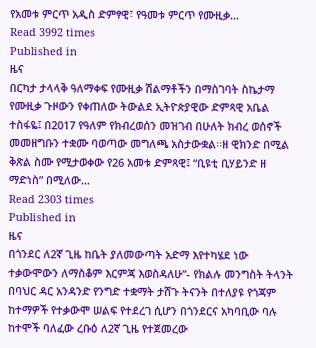የአመቱ ምርጥ አዲስ ድምፃዊ፣ የዓመቱ ምርጥ የሙዚቃ…
Read 3992 times
Published in
ዜና
በርካታ ታላላቅ ዓለማቀፍ የሙዚቃ ሽልማቶችን በማስገባት ስኬታማ የሙዚቃ ጉዞውን የቀጠለው ትውልደ ኢትዮጵያዊው ድምጻዊ አቤል ተስፋዬ፤ በ2017 የዓለም የክብረወሰን መዝገብ በሁለት ክብረ ወሰኖች መመዘግቡን ተቋሙ ባወጣው መግለጫ አስታውቋል፡፡ዘ ዊክንድ በሚል ቅጽል ስሙ የሚታወቀው የ26 አመቱ ድምጻዊ፤ “ቢዩቲ ቢሃይንድ ዘ ማድነስ” በሚለው…
Read 2303 times
Published in
ዜና
በጎንደር ለ2ኛ ጊዜ ከቤት ያለመውጣት አድማ እየተካሄደ ነው ተቃውሞውን ለማስቆም እርምጃ እወስዳለሁ”- የክልሉ መንግስት ትላንት በባህር ዳር አንዳንድ የንግድ ተቋማት ታሸጉ ትናንት በተለያዩ የጎጃም ከተማዎች የተቃውሞ ሠልፍ የተደረገ ሲሆን በጎንደርና አካባቢው ባሉ ከተሞች ባለፈው ረቡዕ ለ2ኛ ጊዜ የተጀመረው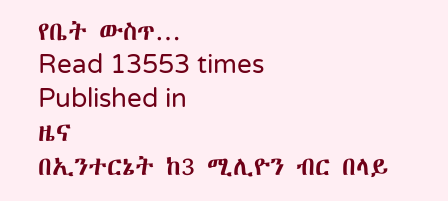የቤት ውስጥ…
Read 13553 times
Published in
ዜና
በኢንተርኔት ከ3 ሚሊዮን ብር በላይ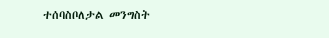ተሰባስቦለታል መንግስት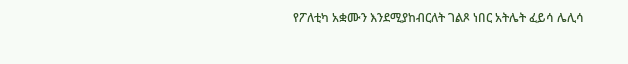የፖለቲካ አቋሙን እንደሚያከብርለት ገልጾ ነበር አትሌት ፈይሳ ሌሊሳ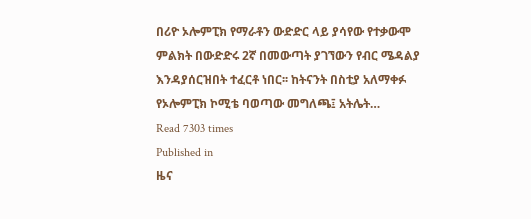በሪዮ ኦሎምፒክ የማራቶን ውድድር ላይ ያሳየው የተቃውሞ ምልክት በውድድሩ 2ኛ በመውጣት ያገኘውን የብር ሜዳልያ እንዳያሰርዝበት ተፈርቶ ነበር፡፡ ከትናንት በስቲያ አለማቀፉ የኦሎምፒክ ኮሚቴ ባወጣው መግለጫ፤ አትሌት…
Read 7303 times
Published in
ዜና